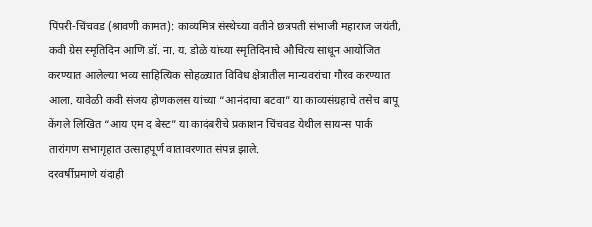पिंपरी-चिंचवड (श्रावणी कामत): काव्यमित्र संस्थेच्या वतीने छत्रपती संभाजी महाराज जयंती, कवी ग्रेस स्मृतिदिन आणि डॉ. ना. य. डोळे यांच्या स्मृतिदिनाचे औचित्य साधून आयोजित करण्यात आलेल्या भव्य साहित्यिक सोहळ्यात विविध क्षेत्रातील मान्यवरांचा गौरव करण्यात आला. यावेळी कवी संजय होणकलस यांच्या “आनंदाचा बटवा” या काव्यसंग्रहाचे तसेच बापू केंगले लिखित “आय एम द बेस्ट” या कादंबरीचे प्रकाशन चिंचवड येथील सायन्स पार्क तारांगण सभागृहात उत्साहपूर्ण वातावरणात संपन्न झाले.
दरवर्षीप्रमाणे यंदाही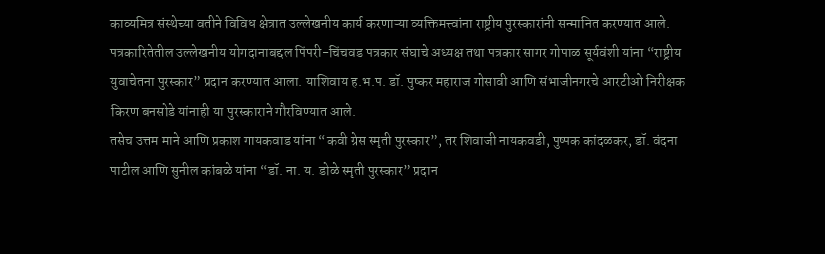काव्यमित्र संस्थेच्या वतीने विविध क्षेत्रात उल्लेखनीय कार्य करणाऱ्या व्यक्तिमत्त्वांना राष्ट्रीय पुरस्कारांनी सन्मानित करण्यात आले. पत्रकारितेतील उल्लेखनीय योगदानाबद्दल पिंपरी-चिंचवड पत्रकार संघाचे अध्यक्ष तथा पत्रकार सागर गोपाळ सूर्यवंशी यांना “राष्ट्रीय युवाचेतना पुरस्कार” प्रदान करण्यात आला. याशिवाय ह.भ.प. डॉ. पुष्कर महाराज गोसावी आणि संभाजीनगरचे आरटीओ निरीक्षक किरण बनसोडे यांनाही या पुरस्काराने गौरविण्यात आले.
तसेच उत्तम माने आणि प्रकाश गायकवाड यांना “कवी ग्रेस स्मृती पुरस्कार”, तर शिवाजी नायकवडी, पुष्पक कांदळकर, डॉ. वंदना पाटील आणि सुनील कांबळे यांना “डॉ. ना. य. डोळे स्मृती पुरस्कार” प्रदान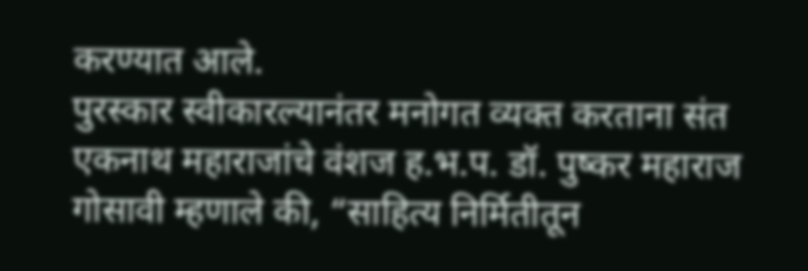करण्यात आले.
पुरस्कार स्वीकारल्यानंतर मनोगत व्यक्त करताना संत एकनाथ महाराजांचे वंशज ह.भ.प. डॉ. पुष्कर महाराज गोसावी म्हणाले की, “साहित्य निर्मितीतून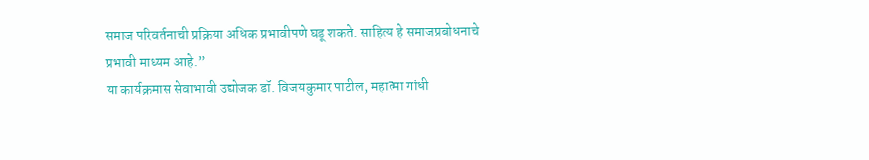समाज परिवर्तनाची प्रक्रिया अधिक प्रभावीपणे घडू शकते. साहित्य हे समाजप्रबोधनाचे प्रभावी माध्यम आहे.”
या कार्यक्रमास सेवाभावी उद्योजक डॉ. विजयकुमार पाटील, महात्मा गांधी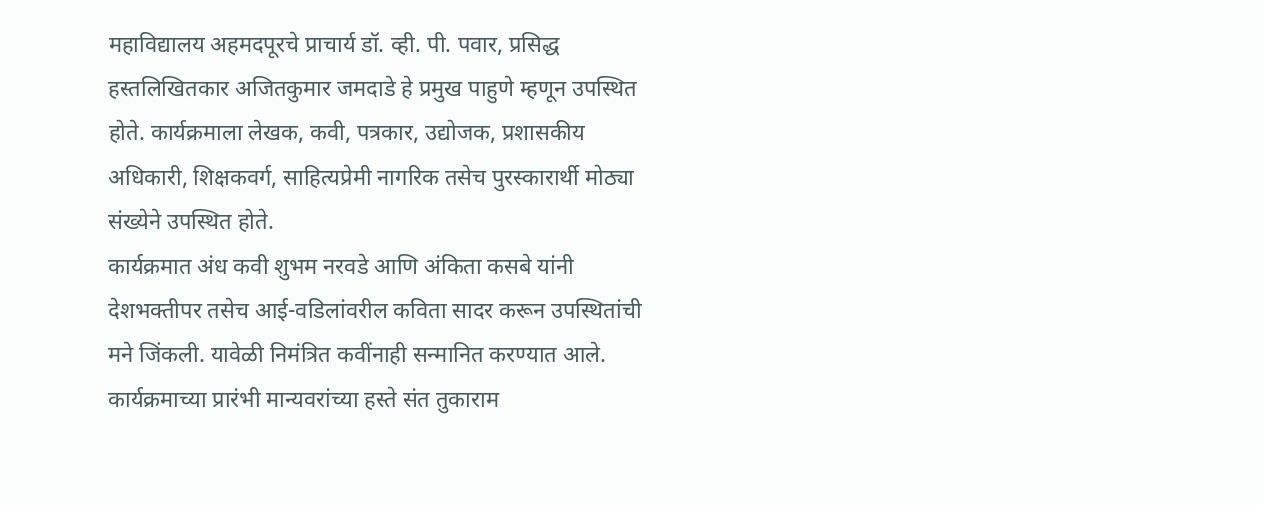महाविद्यालय अहमदपूरचे प्राचार्य डॉ. व्ही. पी. पवार, प्रसिद्ध हस्तलिखितकार अजितकुमार जमदाडे हे प्रमुख पाहुणे म्हणून उपस्थित होते. कार्यक्रमाला लेखक, कवी, पत्रकार, उद्योजक, प्रशासकीय अधिकारी, शिक्षकवर्ग, साहित्यप्रेमी नागरिक तसेच पुरस्कारार्थी मोठ्या संख्येने उपस्थित होते.
कार्यक्रमात अंध कवी शुभम नरवडे आणि अंकिता कसबे यांनी देशभक्तीपर तसेच आई-वडिलांवरील कविता सादर करून उपस्थितांची मने जिंकली. यावेळी निमंत्रित कवींनाही सन्मानित करण्यात आले.
कार्यक्रमाच्या प्रारंभी मान्यवरांच्या हस्ते संत तुकाराम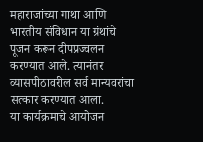महाराजांच्या गाथा आणि भारतीय संविधान या ग्रंथांचे पूजन करून दीपप्रज्वलन करण्यात आले. त्यानंतर व्यासपीठावरील सर्व मान्यवरांचा सत्कार करण्यात आला.
या कार्यक्रमाचे आयोजन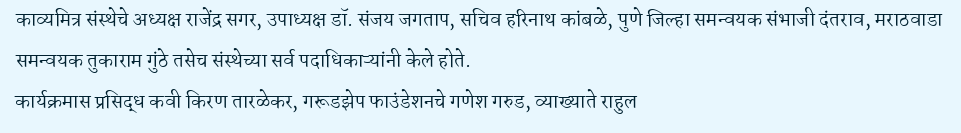काव्यमित्र संस्थेचे अध्यक्ष राजेंद्र सगर, उपाध्यक्ष डॉ. संजय जगताप, सचिव हरिनाथ कांबळे, पुणे जिल्हा समन्वयक संभाजी दंतराव, मराठवाडा समन्वयक तुकाराम गुंठे तसेच संस्थेच्या सर्व पदाधिकाऱ्यांनी केले होते.
कार्यक्रमास प्रसिद्ध कवी किरण तारळेकर, गरूडझेप फाउंडेशनचे गणेश गरुड, व्याख्याते राहुल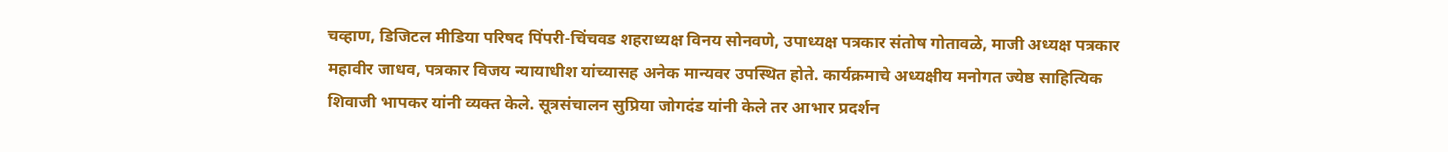चव्हाण, डिजिटल मीडिया परिषद पिंपरी-चिंचवड शहराध्यक्ष विनय सोनवणे, उपाध्यक्ष पत्रकार संतोष गोतावळे, माजी अध्यक्ष पत्रकार महावीर जाधव, पत्रकार विजय न्यायाधीश यांच्यासह अनेक मान्यवर उपस्थित होते. कार्यक्रमाचे अध्यक्षीय मनोगत ज्येष्ठ साहित्यिक शिवाजी भापकर यांनी व्यक्त केले. सूत्रसंचालन सुप्रिया जोगदंड यांनी केले तर आभार प्रदर्शन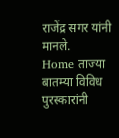राजेंद्र सगर यांनी मानले.
Home ताज्या बातम्या विविध पुरस्कारांनी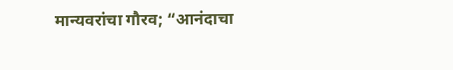मान्यवरांचा गौरव; “आनंदाचा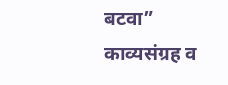बटवा” काव्यसंग्रह व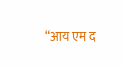“आय एम द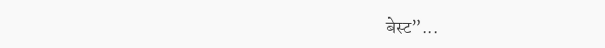बेस्ट”...